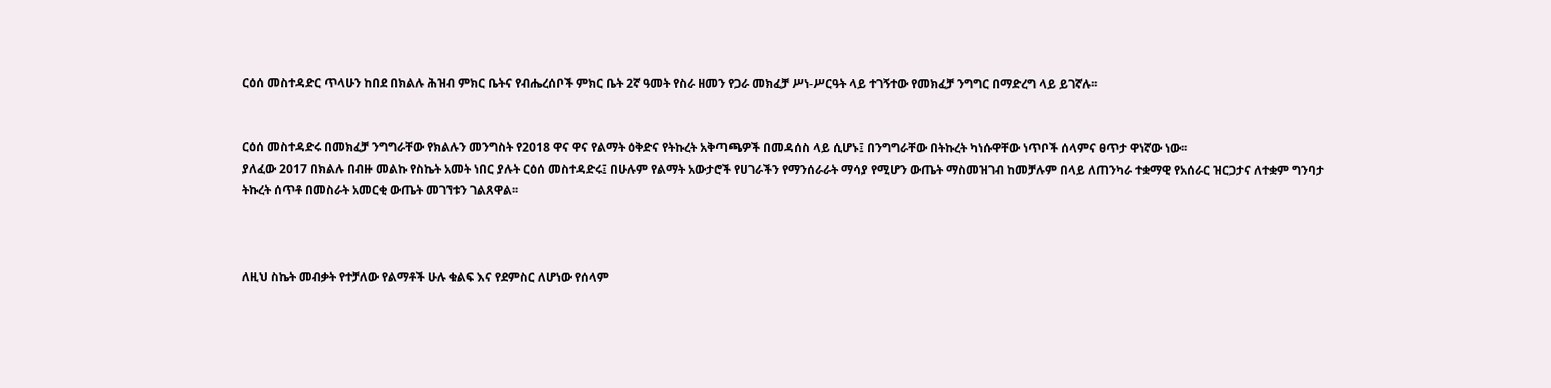ርዕሰ መስተዳድር ጥላሁን ከበደ በክልሉ ሕዝብ ምክር ቤትና የብሔረሰቦች ምክር ቤት 2ኛ ዓመት የስራ ዘመን የጋራ መክፈቻ ሥነ-ሥርዓት ላይ ተገኝተው የመክፈቻ ንግግር በማድረግ ላይ ይገኛሉ፡፡


ርዕሰ መስተዳድሩ በመክፈቻ ንግግራቸው የክልሉን መንግስት የ2018 ዋና ዋና የልማት ዕቅድና የትኩረት አቅጣጫዎች በመዳሰስ ላይ ሲሆኑ፤ በንግግራቸው በትኩረት ካነሱዋቸው ነጥቦች ሰላምና ፀጥታ ዋነኛው ነው፡፡
ያለፈው 2017 በክልሉ በብዙ መልኩ የስኬት አመት ነበር ያሉት ርዕሰ መስተዳድሩ፤ በሁሉም የልማት አውታሮች የሀገራችን የማንሰራራት ማሳያ የሚሆን ውጤት ማስመዝገብ ከመቻሉም በላይ ለጠንካራ ተቋማዊ የአሰራር ዝርጋታና ለተቋም ግንባታ ትኩረት ሰጥቶ በመስራት አመርቂ ውጤት መገኘቱን ገልጸዋል፡፡



ለዚህ ስኬት መብቃት የተቻለው የልማቶች ሁሉ ቁልፍ እና የደምስር ለሆነው የሰላም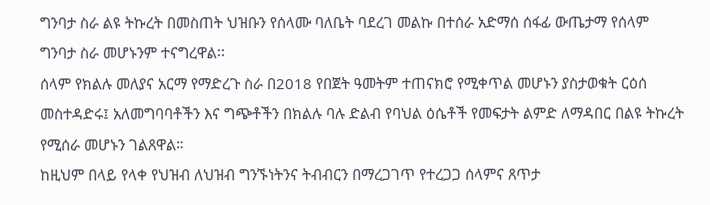ግንባታ ስራ ልዩ ትኩረት በመስጠት ህዝቡን የሰላሙ ባለቤት ባደረገ መልኩ በተሰራ አድማሰ ሰፋፊ ውጤታማ የሰላም ግንባታ ስራ መሆኑንም ተናግረዋል፡፡
ሰላም የክልሉ መለያና አርማ የማድረጉ ስራ በ2018 የበጀት ዓመትም ተጠናክሮ የሚቀጥል መሆኑን ያስታወቁት ርዕሰ መስተዳድሩ፤ አለመግባባቶችን እና ግጭቶችን በክልሉ ባሉ ድልብ የባህል ዕሴቶች የመፍታት ልምድ ለማዳበር በልዩ ትኩረት የሚሰራ መሆኑን ገልጸዋል።
ከዚህም በላይ የላቀ የህዝብ ለህዝብ ግንኙነትንና ትብብርን በማረጋገጥ የተረጋጋ ሰላምና ጸጥታ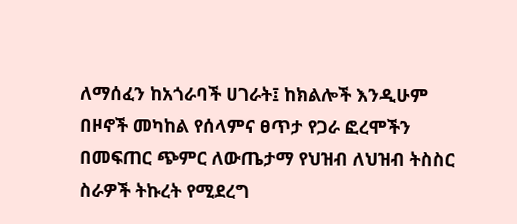ለማሰፈን ከአጎራባች ሀገራት፤ ከክልሎች እንዲሁም በዞኖች መካከል የሰላምና ፀጥታ የጋራ ፎረሞችን በመፍጠር ጭምር ለውጤታማ የህዝብ ለህዝብ ትስስር ስራዎች ትኩረት የሚደረግ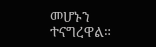መሆኑን ተናግረዋል።